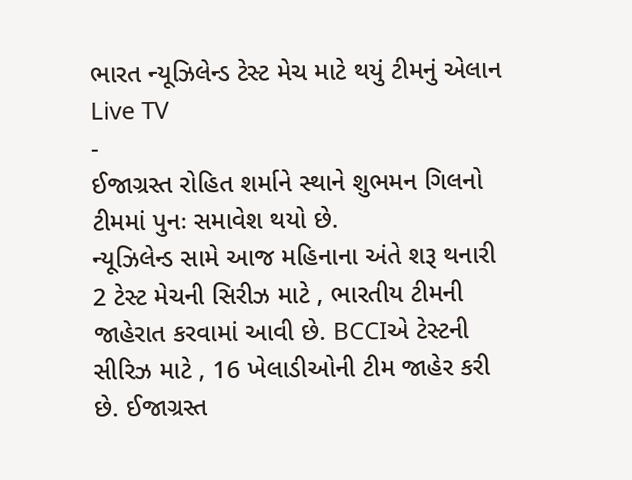ભારત ન્યૂઝિલેન્ડ ટેસ્ટ મેચ માટે થયું ટીમનું એલાન
Live TV
-
ઈજાગ્રસ્ત રોહિત શર્માને સ્થાને શુભમન ગિલનો ટીમમાં પુનઃ સમાવેશ થયો છે.
ન્યૂઝિલેન્ડ સામે આજ મહિનાના અંતે શરૂ થનારી 2 ટેસ્ટ મેચની સિરીઝ માટે , ભારતીય ટીમની જાહેરાત કરવામાં આવી છે. BCCIએ ટેસ્ટની સીરિઝ માટે , 16 ખેલાડીઓની ટીમ જાહેર કરી છે. ઈજાગ્રસ્ત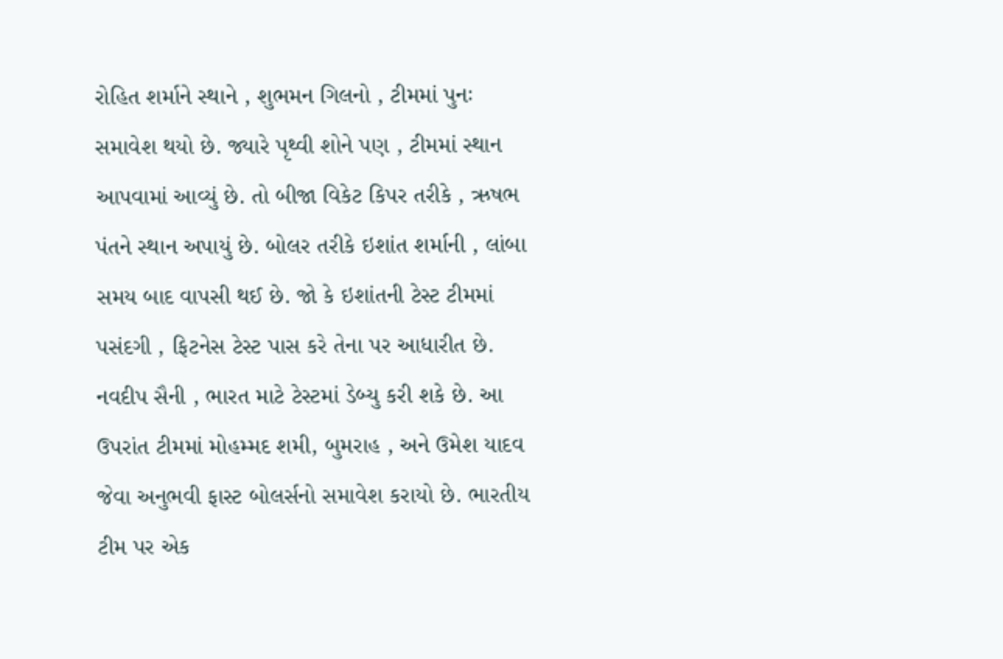રોહિત શર્માને સ્થાને , શુભમન ગિલનો , ટીમમાં પુનઃ સમાવેશ થયો છે. જ્યારે પૃથ્વી શોને પણ , ટીમમાં સ્થાન આપવામાં આવ્યું છે. તો બીજા વિકેટ કિપર તરીકે , ઋષભ પંતને સ્થાન અપાયું છે. બોલર તરીકે ઇશાંત શર્માની , લાંબા સમય બાદ વાપસી થઈ છે. જો કે ઇશાંતની ટેસ્ટ ટીમમાં પસંદગી , ફિટનેસ ટેસ્ટ પાસ કરે તેના પર આધારીત છે. નવદીપ સૈની , ભારત માટે ટેસ્ટમાં ડેબ્યુ કરી શકે છે. આ ઉપરાંત ટીમમાં મોહમ્મદ શમી, બુમરાહ , અને ઉમેશ યાદવ જેવા અનુભવી ફાસ્ટ બોલર્સનો સમાવેશ કરાયો છે. ભારતીય ટીમ પર એક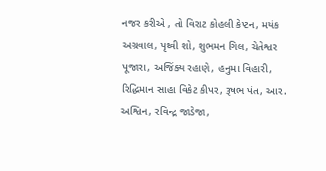નજર કરીએ , તો વિરાટ કોહલી કેપ્ટન, મયંક અગ્રવાલ, પૃથ્વી શો, શુભમન ગિલ, ચેતેશ્વર પૂજારા, અજિંક્ય રહાણે, હનુમા વિહારી, રિદ્ધિમાન સાહા વિકેટ કીપર, રૂષભ પંત, આર. અશ્વિન, રવિન્દ્ર જાડેજા,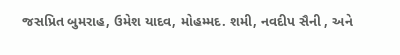જસપ્રિત બુમરાહ, ઉમેશ યાદવ, મોહમ્મદ. શમી, નવદીપ સૈની , અને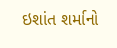ઇશાંત શર્માનો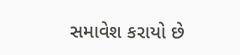સમાવેશ કરાયો છે